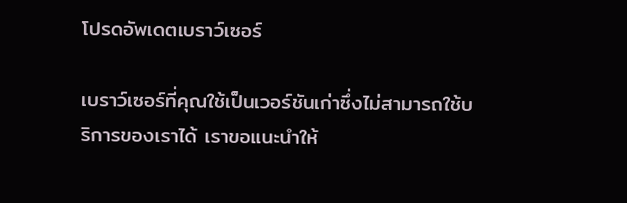โปรดอัพเดตเบราว์เซอร์

เบราว์เซอร์ที่คุณใช้เป็นเวอร์ชันเก่าซึ่งไม่สามารถใช้บริการของเราได้ เราขอแนะนำให้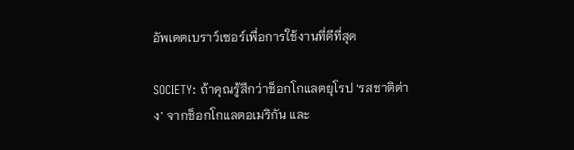อัพเดตเบราว์เซอร์เพื่อการใช้งานที่ดีที่สุด

SOCIETY: ถ้าคุณรู้สึกว่าช็อกโกแลตยุโรป ‘รสชาติต่าง’ จากช็อกโกแลตอเมริกัน และ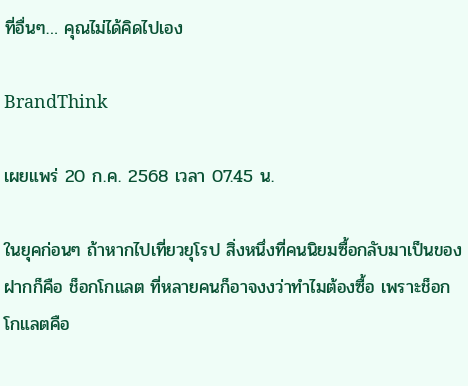ที่อื่นๆ… คุณไม่ได้คิดไปเอง

BrandThink

เผยแพร่ 20 ก.ค. 2568 เวลา 07.45 น.

ในยุคก่อนๆ ถ้าหากไปเที่ยวยุโรป สิ่งหนึ่งที่คนนิยมซื้อกลับมาเป็นของฝากก็คือ ช็อกโกแลต ที่หลายคนก็อาจงงว่าทำไมต้องซื้อ เพราะช็อกโกแลตคือ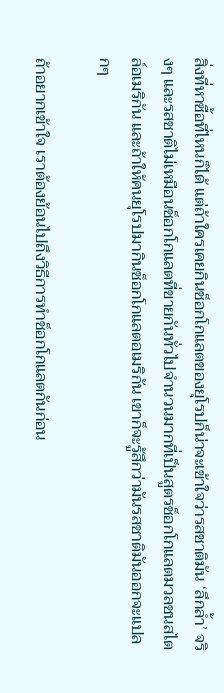สิ่งที่หาซื้อที่ไหนก็ได้ แต่ถ้าใครเคยกินช็อกโกแลตของยุโรปก็น่าจะเข้าใจว่ารสชาติมัน ‘ลึกล้ำ’ จริงๆ และรสชาติไม่เหมือนช็อกโกแลตที่ขายกันทั่วไปจำนวนมากที่เป็นสูตรช็อกโกแลตมวลชนสไตล์อเมริกัน และถ้าให้คนยุโรปมากินช็อกโกแลตอเมริกัน เขาก็จะรู้สึกว่ามันรสชาติมันออกจะแปลกๆ

ถ้าอยากเข้าใจ เราต้องย้อนไปถึงวิธีการทำช็อกโกแลตกันก่อน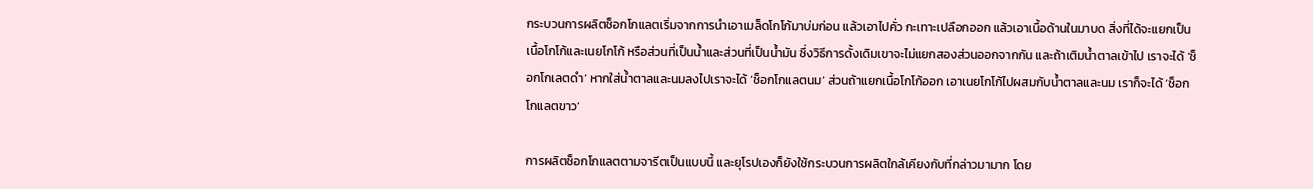กระบวนการผลิตช็อกโกแลตเริ่มจากการนำเอาเมล็ดโกโก้มาบ่มก่อน แล้วเอาไปคั่ว กะเทาะเปลือกออก แล้วเอาเนื้อด้านในมาบด สิ่งที่ได้จะแยกเป็นเนื้อโกโก้และเนยโกโก้ หรือส่วนที่เป็นน้ำและส่วนที่เป็นน้ำมัน ซึ่งวิธีการดั้งเดิมเขาจะไม่แยกสองส่วนออกจากกัน และถ้าเติมน้ำตาลเข้าไป เราจะได้ ‘ช็อกโกเลตดำ’ หากใส่น้ำตาลและนมลงไปเราจะได้ ‘ช็อกโกแลตนม’ ส่วนถ้าแยกเนื้อโกโก้ออก เอาเนยโกโก้ไปผสมกับน้ำตาลและนม เราก็จะได้ ‘ช็อกโกแลตขาว’

การผลิตช็อกโกแลตตามจารีตเป็นแบบนี้ และยุโรปเองก็ยังใช้กระบวนการผลิตใกล้เคียงกับที่กล่าวมามาก โดย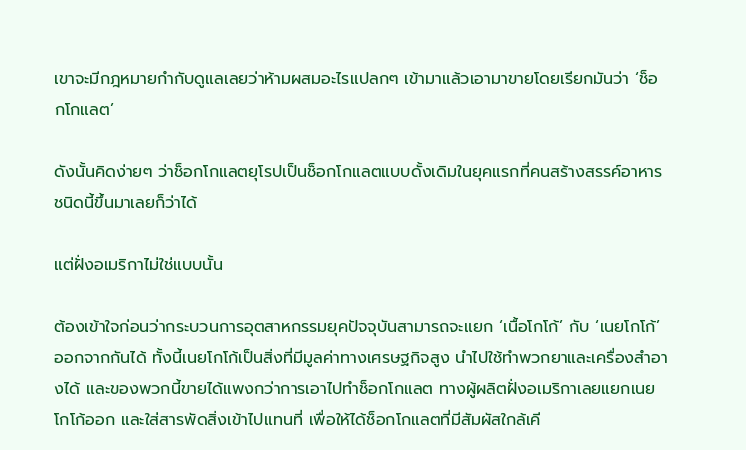เขาจะมีกฎหมายกำกับดูแลเลยว่าห้ามผสมอะไรแปลกๆ เข้ามาแล้วเอามาขายโดยเรียกมันว่า ‘ช็อกโกแลต’

ดังนั้นคิดง่ายๆ ว่าช็อกโกแลตยุโรปเป็นช็อกโกแลตแบบดั้งเดิมในยุคแรกที่คนสร้างสรรค์อาหารชนิดนี้ขึ้นมาเลยก็ว่าได้

แต่ฝั่งอเมริกาไม่ใช่แบบนั้น

ต้องเข้าใจก่อนว่ากระบวนการอุตสาหกรรมยุคปัจจุบันสามารถจะแยก ‘เนื้อโกโก้’ กับ ‘เนยโกโก้’ ออกจากกันได้ ทั้งนี้เนยโกโก้เป็นสิ่งที่มีมูลค่าทางเศรษฐกิจสูง นำไปใช้ทำพวกยาและเครื่องสำอางได้ และของพวกนี้ขายได้แพงกว่าการเอาไปทำช็อกโกแลต ทางผู้ผลิตฝั่งอเมริกาเลยแยกเนยโกโก้ออก และใส่สารพัดสิ่งเข้าไปแทนที่ เพื่อให้ได้ช็อกโกแลตที่มีสัมผัสใกล้เคี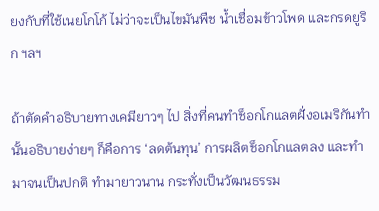ยงกับที่ใช้เนยโกโก้ ไม่ว่าจะเป็นไขมันพืช น้ำเชื่อมข้าวโพด และกรดยูริก ฯลฯ

ถ้าตัดคำอธิบายทางเคมียาวๆ ไป สิ่งที่คนทำช็อกโกแลตฝั่งอเมริกันทำนั้นอธิบายง่ายๆ ก็คือการ ‘ลดต้นทุน’ การผลิตช็อกโกแลตลง และทำมาจนเป็นปกติ ทำมายาวนาน กระทั่งเป็นวัฒนธรรม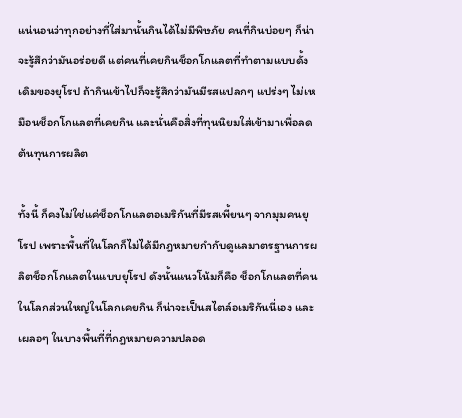แน่นอนว่าทุกอย่างที่ใส่มานั้นกินได้ไม่มีพิษภัย คนที่กินบ่อยๆ ก็น่าจะรู้สึกว่ามันอร่อยดี แต่คนที่เคยกินช็อกโกแลตที่ทำตามแบบดั้งเดิมของยุโรป ถ้ากินเข้าไปก็จะรู้สึกว่ามันมีรสแปลกๆ แปร่งๆ ไม่เหมือนช็อกโกแลตที่เคยกิน และนั่นคือสิ่งที่ทุนนิยมใส่เข้ามาเพื่อลดต้นทุนการผลิต

ทั้งนี้ ก็คงไม่ใช่แค่ช็อกโกแลตอเมริกันที่มีรสเพี้ยนๆ จากมุมคนยุโรป เพราะพื้นที่ในโลกก็ไม่ได้มีกฎหมายกำกับดูแลมาตรฐานการผลิตช็อกโกแลตในแบบยุโรป ดังนั้นแนวโน้มก็คือ ช็อกโกแลตที่คนในโลกส่วนใหญ่ในโลกเคยกิน ก็น่าจะเป็นสไตล์อเมริกันนี่เอง และเผลอๆ ในบางพื้นที่ที่กฎหมายความปลอด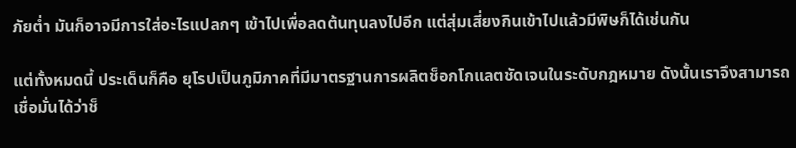ภัยต่ำ มันก็อาจมีการใส่อะไรแปลกๆ เข้าไปเพื่อลดต้นทุนลงไปอีก แต่สุ่มเสี่ยงกินเข้าไปแล้วมีพิษก็ได้เช่นกัน

แต่ทั้งหมดนี้ ประเด็นก็คือ ยุโรปเป็นภูมิภาคที่มีมาตรฐานการผลิตช็อกโกแลตชัดเจนในระดับกฎหมาย ดังนั้นเราจึงสามารถเชื่อมั่นได้ว่าช็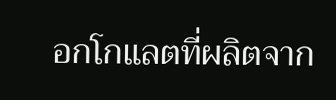อกโกแลตที่ผลิตจาก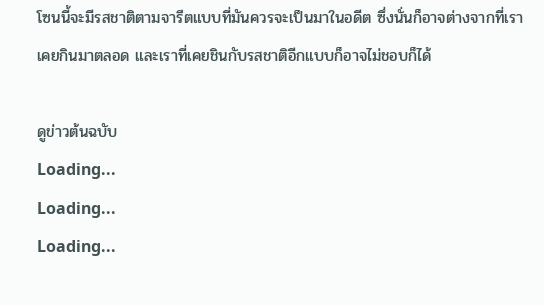โซนนี้จะมีรสชาติตามจารีตแบบที่มันควรจะเป็นมาในอดีต ซึ่งนั่นก็อาจต่างจากที่เราเคยกินมาตลอด และเราที่เคยชินกับรสชาติอีกแบบก็อาจไม่ชอบก็ได้

ดูข่าวต้นฉบับ
Loading...
Loading...
Loading...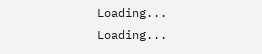Loading...
Loading...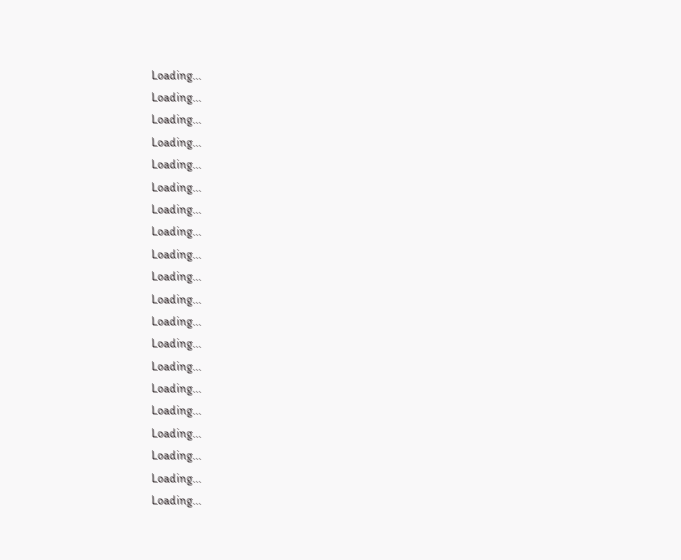Loading...
Loading...
Loading...
Loading...
Loading...
Loading...
Loading...
Loading...
Loading...
Loading...
Loading...
Loading...
Loading...
Loading...
Loading...
Loading...
Loading...
Loading...
Loading...
Loading...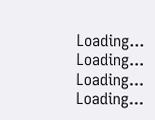Loading...
Loading...
Loading...
Loading...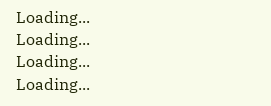Loading...
Loading...
Loading...
Loading...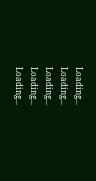Loading...
Loading...
Loading...
Loading...
Loading...